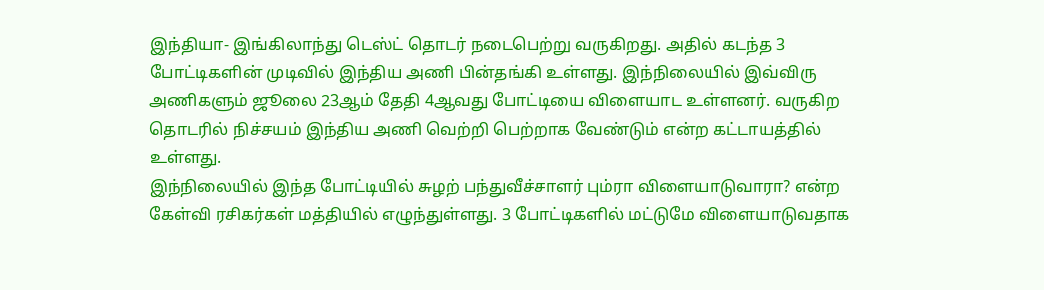இந்தியா- இங்கிலாந்து டெஸ்ட் தொடர் நடைபெற்று வருகிறது. அதில் கடந்த 3 போட்டிகளின் முடிவில் இந்திய அணி பின்தங்கி உள்ளது. இந்நிலையில் இவ்விரு அணிகளும் ஜூலை 23ஆம் தேதி 4ஆவது போட்டியை விளையாட உள்ளனர். வருகிற தொடரில் நிச்சயம் இந்திய அணி வெற்றி பெற்றாக வேண்டும் என்ற கட்டாயத்தில் உள்ளது.
இந்நிலையில் இந்த போட்டியில் சுழற் பந்துவீச்சாளர் பும்ரா விளையாடுவாரா? என்ற கேள்வி ரசிகர்கள் மத்தியில் எழுந்துள்ளது. 3 போட்டிகளில் மட்டுமே விளையாடுவதாக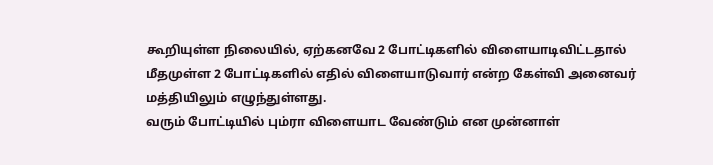கூறியுள்ள நிலையில், ஏற்கனவே 2 போட்டிகளில் விளையாடிவிட்டதால் மீதமுள்ள 2 போட்டிகளில் எதில் விளையாடுவார் என்ற கேள்வி அனைவர் மத்தியிலும் எழுந்துள்ளது.
வரும் போட்டியில் பும்ரா விளையாட வேண்டும் என முன்னாள்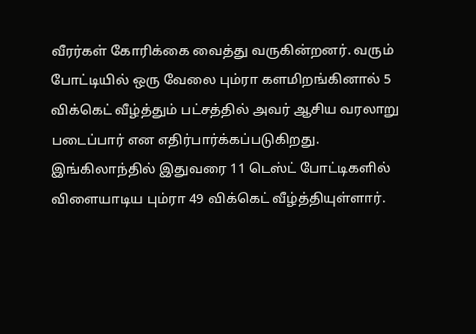வீரர்கள் கோரிக்கை வைத்து வருகின்றனர். வரும் போட்டியில் ஒரு வேலை பும்ரா களமிறங்கினால் 5 விக்கெட் வீழ்த்தும் பட்சத்தில் அவர் ஆசிய வரலாறு படைப்பார் என எதிர்பார்க்கப்படுகிறது.
இங்கிலாந்தில் இதுவரை 11 டெஸ்ட் போட்டிகளில் விளையாடிய பும்ரா 49 விக்கெட் வீழ்த்தியுள்ளார்.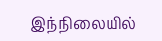இந்நிலையில்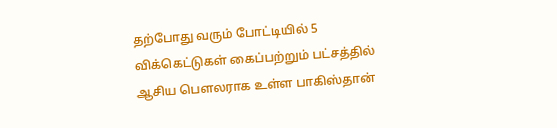தற்போது வரும் போட்டியில் 5 விக்கெட்டுகள் கைப்பற்றும் பட்சத்தில் ஆசிய பௌலராக உள்ள பாகிஸ்தான்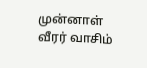முன்னாள் வீரர் வாசிம்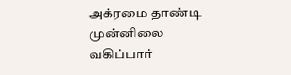அக்ரமை தாண்டி முன்னிலை வகிப்பார்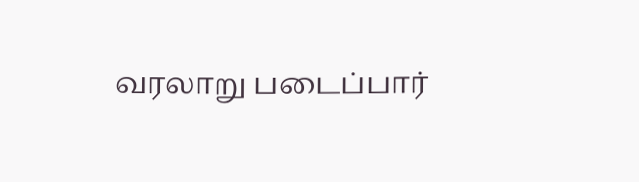வரலாறு படைப்பார்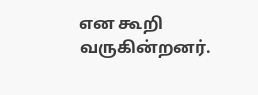என கூறி வருகின்றனர்.